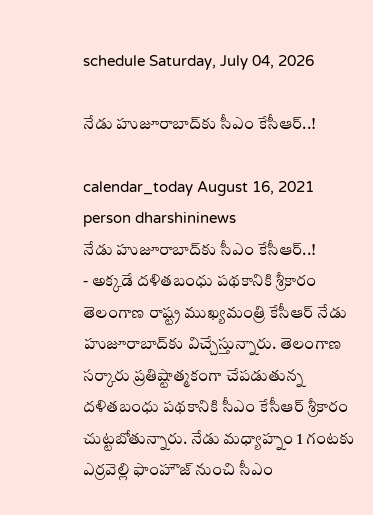schedule Saturday, July 04, 2026

నేడు హుజూరాబాద్‌కు సీఎం కేసీఆర్..!

calendar_today August 16, 2021
person dharshininews
నేడు హుజూరాబాద్‌కు సీఎం కేసీఆర్..!
- అక్క‌డే దళిత‌బంధు పథకానికి శ్రీకారం తెలంగాణ రాష్ట్ర ముఖ్య‌మంత్రి కేసీఆర్ నేడు హుజూరాబాద్‌కు విచ్చేస్తున్నారు. తెలంగాణ స‌ర్కారు ప్ర‌తిష్టాత్మకంగా చేపడుతున్న దళితబంధు పథకానికి సీఎం కేసీఆర్ శ్రీకారం చుట్టబోతున్నారు. నేడు మధ్యాహ్నం 1 గంటకు ఎర్రవెల్లి ఫాంహౌజ్ నుంచి సీఎం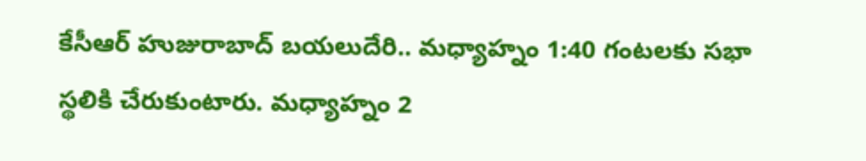కేసీఆర్ హుజురాబాద్ బయలుదేరి.. మధ్యాహ్నం 1:40 గంటలకు సభా స్థలికి చేరుకుంటారు. మధ్యాహ్నం 2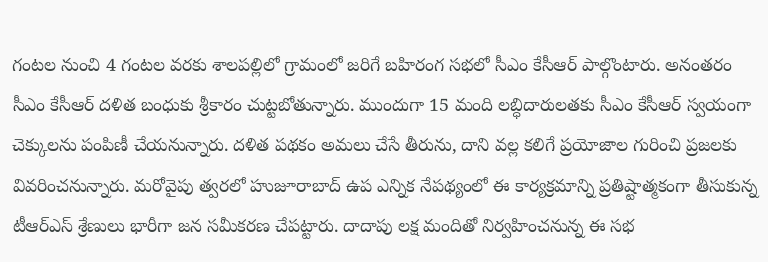గంటల నుంచి 4 గంటల వరకు శాలపల్లిలో గ్రామంలో జరిగే బహిరంగ సభలో సీఎం కేసీఆర్ పాల్గొంటారు. అనంత‌రం సీఎం కేసీఆర్ ద‌ళిత బంధుకు శ్రీ‌కారం చుట్ట‌బోతున్నారు. ముందుగా 15 మంది లబ్ధిదారులతకు సీఎం కేసీఆర్ స్వయంగా చెక్కులను పంపిణీ చేయనున్నారు. దళిత పథకం అమలు చేసే తీరును, దాని వల్ల కలిగే ప్రయోజాల గురించి ప్రజలకు వివరించనున్నారు. మ‌రోవైపు త్వరలో హుజూరాబాద్ ఉప ఎన్నిక నేపథ్యంలో ఈ కార్యక్రమాన్ని ప్రతిష్టాత్మకంగా తీసుకున్న టీఆర్ఎస్ శ్రేణులు భారీగా జన సమీకరణ చేపట్టారు. దాదాపు లక్ష మందితో నిర్వహించనున్న ఈ సభ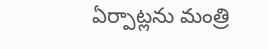ఏర్పాట్ల‌ను మంత్రి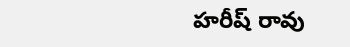హ‌రీష్ రావు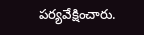ప‌ర్య‌వేక్షించారు.